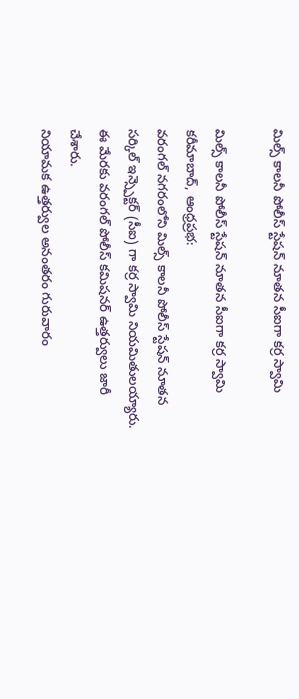మిల్స్ కాలనీ పోలీస్ స్టేషన్ నూతన సీఐగా కర్ర స్వామి

మిల్స్ కాలనీ పోలీస్ స్టేషన్ నూతన సీఐగా కర్ర స్వామి
కరీమాబాద్, ఆంధ్రప్రభ:
వరంగల్ నగరంలోని మిల్స్ కాలనీ పోలీస్ స్టేషన్ నూతన సర్కిల్ ఇన్స్పెక్టర్ (సీఐ) గా కర్ర స్వామి నియమితులయ్యారు. ఈ మేరకు వరంగల్ పోలీస్ కమిషనర్ ఉత్తర్వులు జారీ చేశారు.
నియామక ఉత్తర్వుల అనంతరం గురువారం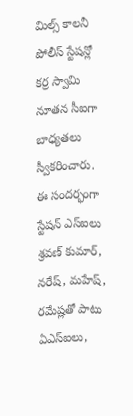మిల్స్ కాలనీ పోలీస్ స్టేషన్లో కర్ర స్వామి నూతన సీఐగా బాధ్యతలు స్వీకరించారు. ఈ సందర్భంగా స్టేషన్ ఎస్ఐలు శ్రవణ్ కుమార్, నరేష్, మహేష్, రమేష్లతో పాటు ఏఎస్ఐలు,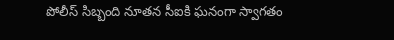పోలీస్ సిబ్బంది నూతన సీఐకి ఘనంగా స్వాగతం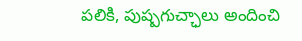పలికి, పుష్పగుచ్ఛాలు అందించి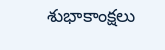శుభాకాంక్షలు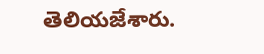తెలియజేశారు.